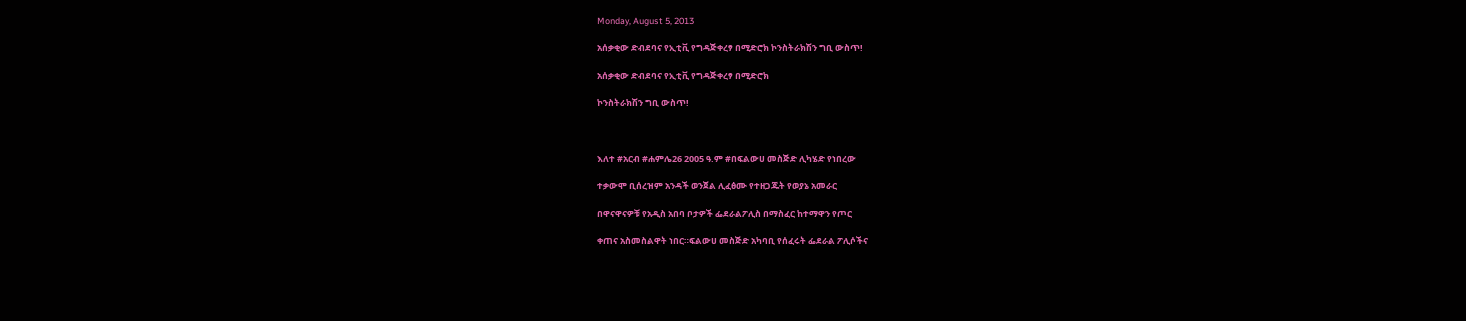Monday, August 5, 2013

አሰቃቂው ድብደባና የኢቲቪ የግዳጅቀረፃ በሚድሮክ ኮንስትራክሽን ግቢ ውስጥ!

አሰቃቂው ድብደባና የኢቲቪ የግዳጅቀረፃ በሚድሮክ

ኮንስትራክሽን ግቢ ውስጥ!



እለተ #አርብ #ሐምሌ26 2005 ዓ.ም #በፍልውሀ መስጅድ ሊካሄድ የነበረው

ተቃውሞ ቢሰረዝም አንዳች ወንጀል ሊፈፅሙ የተዘጋጁት የወያኔ አመራር

በዋናዋናዎቹ የአዲስ አበባ ቦታዎች ፌደራልፖሊስ በማስፈር ከተማዋን የጦር

ቀጠና አስመስልዋት ነበር።ፍልውሀ መስጅድ አካባቢ የሰፈሩት ፌደራል ፖሊሶችና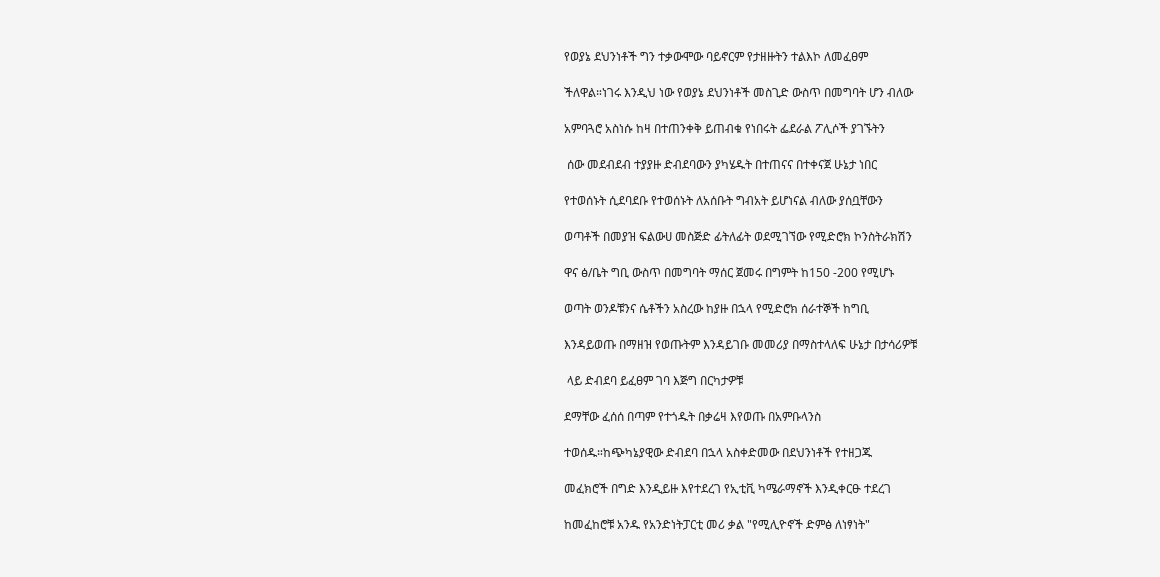የወያኔ ደህንነቶች ግን ተቃውሞው ባይኖርም የታዘዙትን ተልእኮ ለመፈፀም

ችለዋል።ነገሩ እንዲህ ነው የወያኔ ደህንነቶች መስጊድ ውስጥ በመግባት ሆን ብለው

አምባጓሮ አስነሱ ከዛ በተጠንቀቅ ይጠብቁ የነበሩት ፌደራል ፖሊሶች ያገኙትን

 ሰው መደብደብ ተያያዙ ድብደባውን ያካሄዱት በተጠናና በተቀናጀ ሁኔታ ነበር

የተወሰኑት ሲደባደቡ የተወሰኑት ለአሰቡት ግብአት ይሆነናል ብለው ያሰቧቸውን

ወጣቶች በመያዝ ፍልውሀ መስጅድ ፊትለፊት ወደሚገኘው የሚድሮክ ኮንስትራክሽን

ዋና ፅ/ቤት ግቢ ውስጥ በመግባት ማሰር ጀመሩ በግምት ከ150 -200 የሚሆኑ

ወጣት ወንዶቹንና ሴቶችን አስረው ከያዙ በኋላ የሚድሮክ ሰራተኞች ከግቢ

እንዳይወጡ በማዘዝ የወጡትም እንዳይገቡ መመሪያ በማስተላለፍ ሁኔታ በታሳሪዎቹ

 ላይ ድብደባ ይፈፀም ገባ እጅግ በርካታዎቹ

ደማቸው ፈሰሰ በጣም የተጎዱት በቃሬዛ እየወጡ በአምቡላንስ

ተወሰዱ።ከጭካኔያዊው ድብደባ በኋላ አስቀድመው በደህንነቶች የተዘጋጁ

መፈክሮች በግድ እንዲይዙ እየተደረገ የኢቲቪ ካሜራማኖች እንዲቀርፁ ተደረገ

ከመፈከሮቹ አንዱ የአንድነትፓርቲ መሪ ቃል "የሚሊዮኖች ድምፅ ለነፃነት"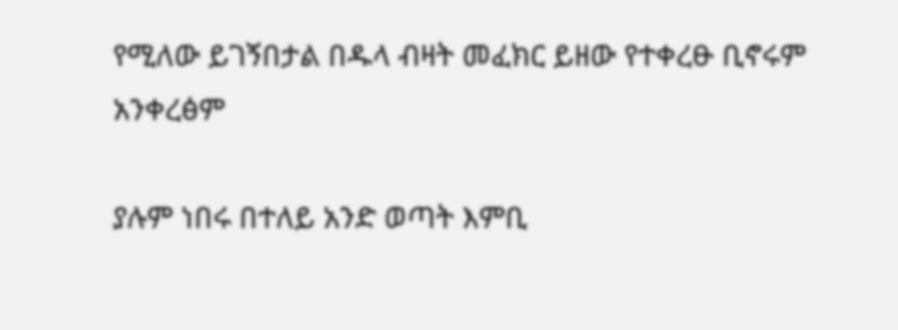የሚለው ይገኝበታል በዱላ ብዛት መፈክር ይዘው የተቀረፁ ቢኖሩም አንቀረፅም

ያሉም ነበሩ በተለይ አንድ ወጣት እምቢ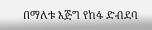በማለቱ እጅግ የከፋ ድብደባ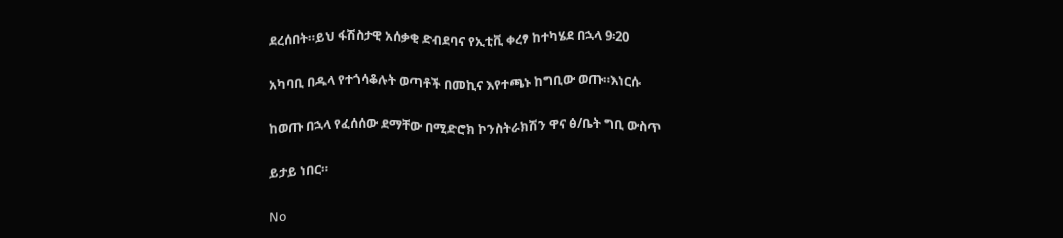ደረሰበት።ይህ ፋሽስታዊ አሰቃቂ ድብደባና የኢቲቪ ቀረፃ ከተካሄደ በኋላ 9፡20

አካባቢ በዱላ የተጎሳቆሉት ወጣቶች በመኪና እየተጫኑ ከግቢው ወጡ።እነርሱ

ከወጡ በኋላ የፈሰሰው ደማቸው በሚድሮክ ኮንስትራክሽን ዋና ፅ/ቤት ግቢ ውስጥ

ይታይ ነበር።

No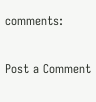comments:

Post a Comment